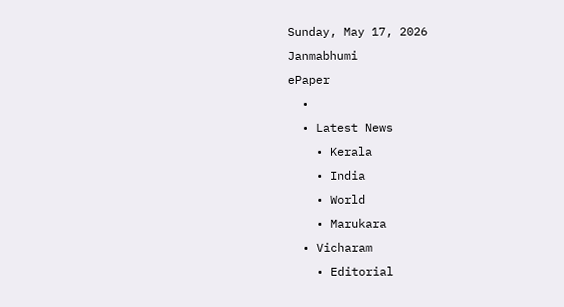Sunday, May 17, 2026
Janmabhumi
ePaper
  •
  • Latest News
    • Kerala
    • India
    • World
    • Marukara
  • Vicharam
    • Editorial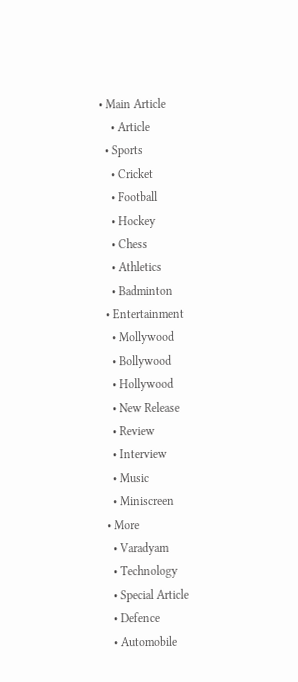• Main Article
    • Article
  • Sports
    • Cricket
    • Football
    • Hockey
    • Chess
    • Athletics
    • Badminton
  • Entertainment
    • Mollywood
    • Bollywood
    • Hollywood
    • New Release
    • Review
    • Interview
    • Music
    • Miniscreen
  • More
    • Varadyam
    • Technology
    • Special Article
    • Defence
    • Automobile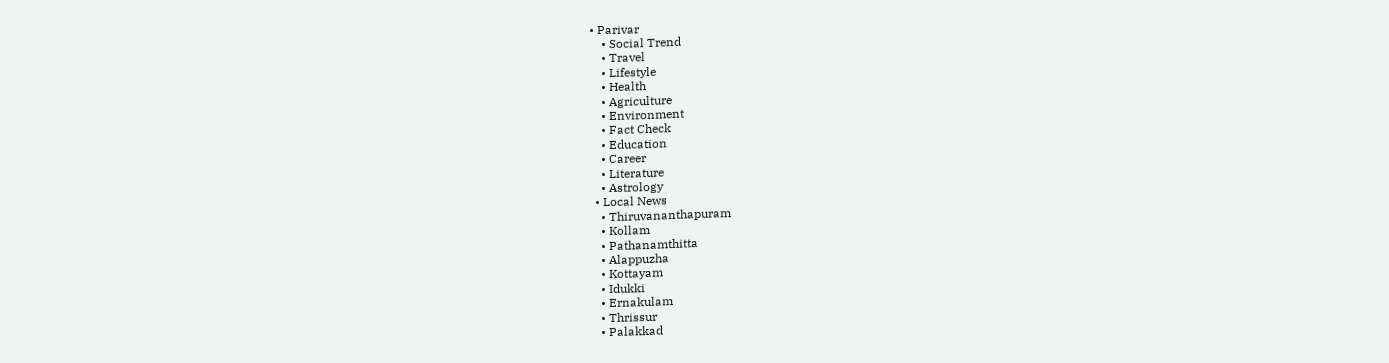• Parivar
    • Social Trend
    • Travel
    • Lifestyle
    • Health
    • Agriculture
    • Environment
    • Fact Check
    • Education
    • Career
    • Literature
    • Astrology
  • Local News
    • Thiruvananthapuram
    • Kollam
    • Pathanamthitta
    • Alappuzha
    • Kottayam
    • Idukki
    • Ernakulam
    • Thrissur
    • Palakkad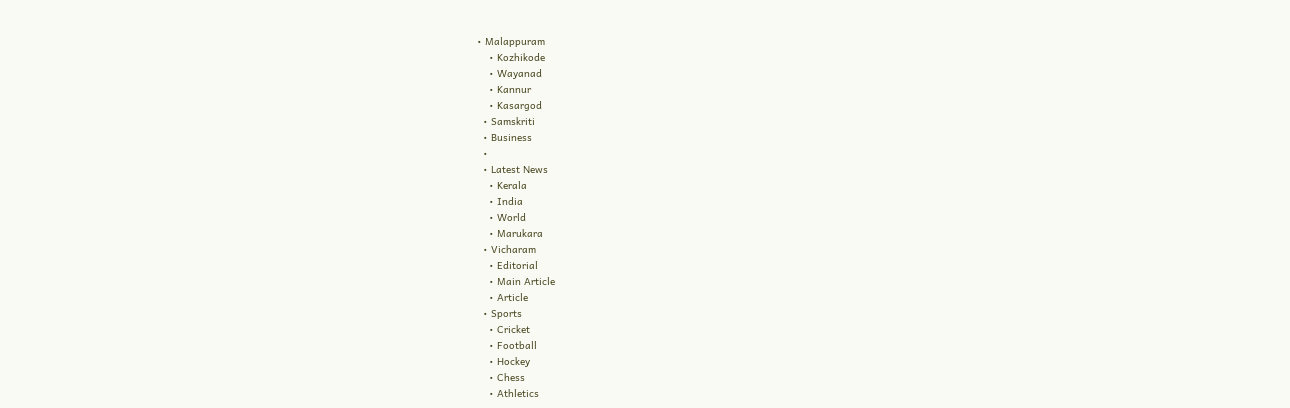• Malappuram
    • Kozhikode
    • Wayanad
    • Kannur
    • Kasargod
  • Samskriti
  • Business
  •
  • Latest News
    • Kerala
    • India
    • World
    • Marukara
  • Vicharam
    • Editorial
    • Main Article
    • Article
  • Sports
    • Cricket
    • Football
    • Hockey
    • Chess
    • Athletics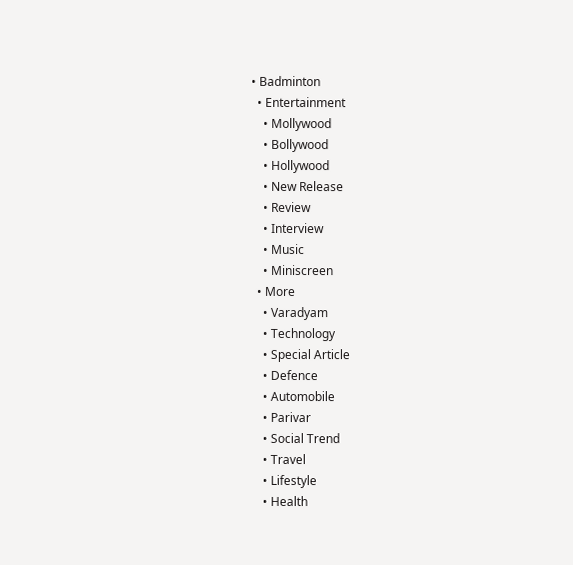• Badminton
  • Entertainment
    • Mollywood
    • Bollywood
    • Hollywood
    • New Release
    • Review
    • Interview
    • Music
    • Miniscreen
  • More
    • Varadyam
    • Technology
    • Special Article
    • Defence
    • Automobile
    • Parivar
    • Social Trend
    • Travel
    • Lifestyle
    • Health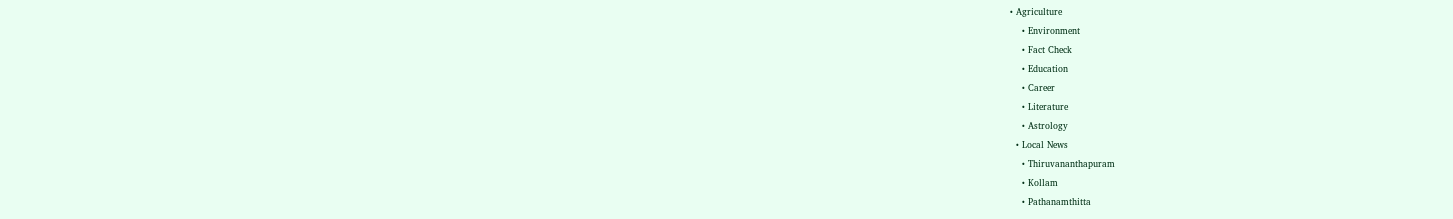• Agriculture
    • Environment
    • Fact Check
    • Education
    • Career
    • Literature
    • Astrology
  • Local News
    • Thiruvananthapuram
    • Kollam
    • Pathanamthitta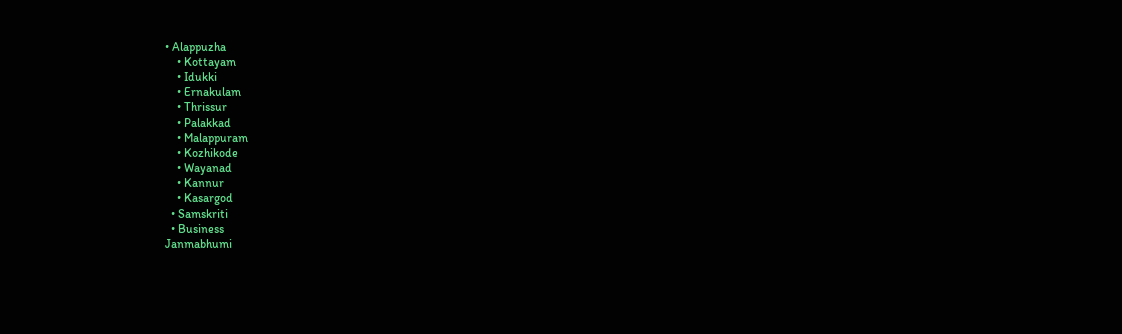• Alappuzha
    • Kottayam
    • Idukki
    • Ernakulam
    • Thrissur
    • Palakkad
    • Malappuram
    • Kozhikode
    • Wayanad
    • Kannur
    • Kasargod
  • Samskriti
  • Business
Janmabhumi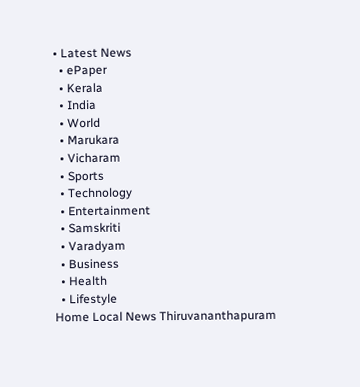• Latest News
  • ePaper
  • Kerala
  • India
  • World
  • Marukara
  • Vicharam
  • Sports
  • Technology
  • Entertainment
  • Samskriti
  • Varadyam
  • Business
  • Health
  • Lifestyle
Home Local News Thiruvananthapuram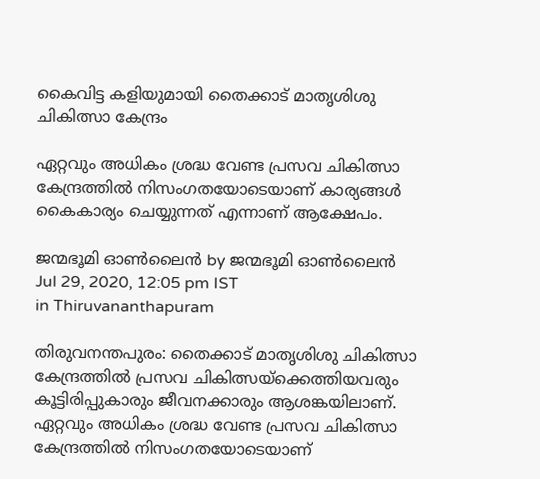കൈവിട്ട കളിയുമായി തൈക്കാട് മാതൃശിശു ചികിത്സാ കേന്ദ്രം

ഏറ്റവും അധികം ശ്രദ്ധ വേണ്ട പ്രസവ ചികിത്സാ കേന്ദ്രത്തില്‍ നിസംഗതയോടെയാണ് കാര്യങ്ങള്‍ കൈകാര്യം ചെയ്യുന്നത് എന്നാണ് ആക്ഷേപം.

ജന്മഭൂമി ഓണ്‍ലൈന്‍ by ജന്മഭൂമി ഓണ്‍ലൈന്‍
Jul 29, 2020, 12:05 pm IST
in Thiruvananthapuram

തിരുവനന്തപുരം: തൈക്കാട് മാതൃശിശു ചികിത്സാ കേന്ദ്രത്തില്‍ പ്രസവ ചികിത്സയ്‌ക്കെത്തിയവരും കൂട്ടിരിപ്പുകാരും ജീവനക്കാരും ആശങ്കയിലാണ്. ഏറ്റവും അധികം ശ്രദ്ധ വേണ്ട പ്രസവ ചികിത്സാ കേന്ദ്രത്തില്‍ നിസംഗതയോടെയാണ്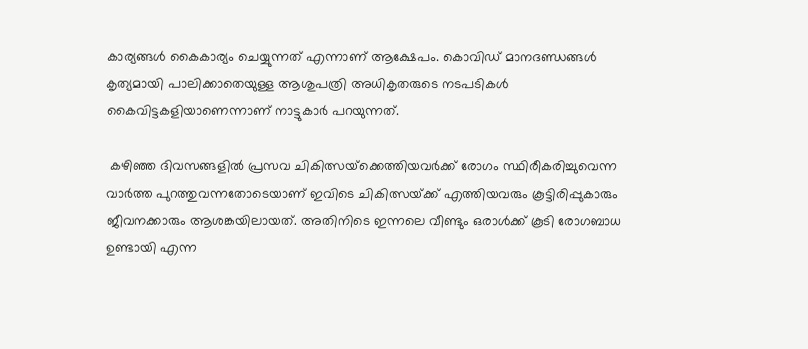കാര്യങ്ങള്‍ കൈകാര്യം ചെയ്യുന്നത് എന്നാണ് ആക്ഷേപം. കൊവിഡ് മാനദണ്ഡങ്ങള്‍ കൃത്യമായി പാലിക്കാതെയുള്ള ആശുപത്രി അധികൃതരുടെ നടപടികള്‍ കൈവിട്ടകളിയാണെന്നാണ് നാട്ടുകാര്‍ പറയുന്നത്.

 കഴിഞ്ഞ ദിവസങ്ങളില്‍ പ്രസവ ചികിത്സയ്‌ക്കെത്തിയവര്‍ക്ക് രോഗം സ്ഥിരീകരിച്ചുവെന്ന വാര്‍ത്ത പുറത്തുവന്നതോടെയാണ് ഇവിടെ ചികിത്സയ്‌ക്ക് എത്തിയവരും കൂട്ടിരിപ്പുകാരും ജീവനക്കാരും ആശങ്കയിലായത്. അതിനിടെ ഇന്നലെ വീണ്ടും ഒരാള്‍ക്ക് കൂടി രോഗബാധ ഉണ്ടായി എന്ന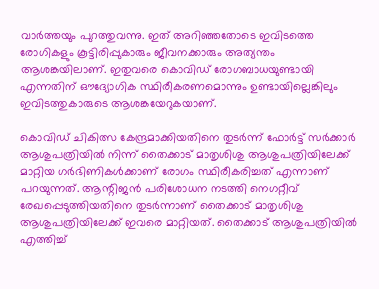വാര്‍ത്തയും പുറത്തുവന്നു. ഇത് അറിഞ്ഞതോടെ ഇവിടത്തെ രോഗികളും കൂട്ടിരിപ്പുകാരും ജീവനക്കാരും അത്യന്തം ആശങ്കയിലാണ്. ഇതുവരെ കൊവിഡ് രോഗബാധയുണ്ടായി എന്നതിന് ഔദ്യോഗിക സ്ഥിരീകരണമൊന്നും ഉണ്ടായില്ലെങ്കിലും ഇവിടത്തുകാരുടെ ആശങ്കയേറുകയാണ്.

കൊവിഡ് ചികിത്സ കേന്ദ്രമാക്കിയതിനെ തുടര്‍ന്ന് ഫോര്‍ട്ട് സര്‍ക്കാര്‍ ആശുപത്രിയില്‍ നിന്ന് തൈക്കാട് മാതൃശിശു ആശുപത്രിയിലേക്ക് മാറ്റിയ ഗര്‍ഭിണികള്‍ക്കാണ് രോഗം സ്ഥിരീകരിച്ചത് എന്നാണ് പറയുന്നത്. ആന്റിജന്‍ പരിശോധന നടത്തി നെഗറ്റീവ് രേഖപ്പെടുത്തിയതിനെ തുടര്‍ന്നാണ് തൈക്കാട് മാതൃശിശു ആശുപത്രിയിലേക്ക് ഇവരെ മാറ്റിയത്. തൈക്കാട് ആശുപത്രിയില്‍ എത്തിച്ച്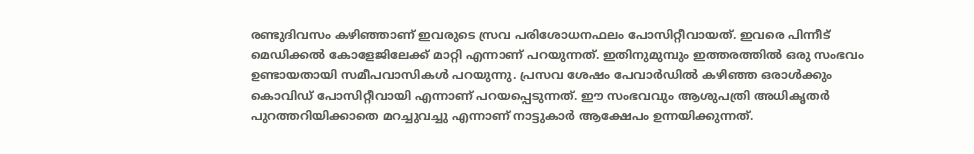രണ്ടുദിവസം കഴിഞ്ഞാണ് ഇവരുടെ സ്രവ പരിശോധനഫലം പോസിറ്റീവായത്. ഇവരെ പിന്നീട് മെഡിക്കല്‍ കോളേജിലേക്ക് മാറ്റി എന്നാണ് പറയുന്നത്. ഇതിനുമുമ്പും ഇത്തരത്തില്‍ ഒരു സംഭവം ഉണ്ടായതായി സമീപവാസികള്‍ പറയുന്നു. പ്രസവ ശേഷം പേവാര്‍ഡില്‍ കഴിഞ്ഞ ഒരാള്‍ക്കും കൊവിഡ് പോസിറ്റീവായി എന്നാണ് പറയപ്പെടുന്നത്. ഈ സംഭവവും ആശുപത്രി അധികൃതര്‍ പുറത്തറിയിക്കാതെ മറച്ചുവച്ചു എന്നാണ് നാട്ടുകാര്‍ ആക്ഷേപം ഉന്നയിക്കുന്നത്.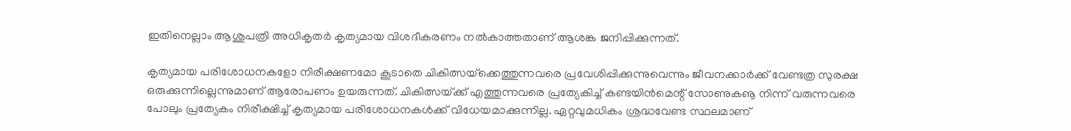ഇതിനെല്ലാം ആശുപത്രി അധികൃതര്‍ കൃത്യമായ വിശദീകരണം നല്‍കാത്തതാണ് ആശങ്ക ജനിപ്പിക്കുന്നത്.

കൃത്യമായ പരിശോധനകളോ നിരീക്ഷണമോ കൂടാതെ ചികിത്സയ്‌ക്കെത്തുന്നവരെ പ്രവേശിപ്പിക്കുന്നുവെന്നും ജീവനക്കാര്‍ക്ക് വേണ്ടത്ര സുരക്ഷ ഒരുക്കുന്നില്ലെന്നുമാണ് ആരോപണം ഉയരുന്നത്. ചികിത്സയ്‌ക്ക് എത്തുന്നവരെ പ്രത്യേകിച്ച് കണ്ടയിന്‍മെന്റ് സോണുകൡ നിന്ന് വരുന്നവരെ പോലും പ്രത്യേകം നിരീക്ഷിച്ച് കൃത്യമായ പരിശോധനകള്‍ക്ക് വിധേയമാക്കുന്നില്ല. ഏറ്റവുമധികം ശ്രദ്ധവേണ്ട സ്ഥലമാണ്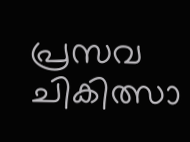പ്രസവ ചികിത്സാ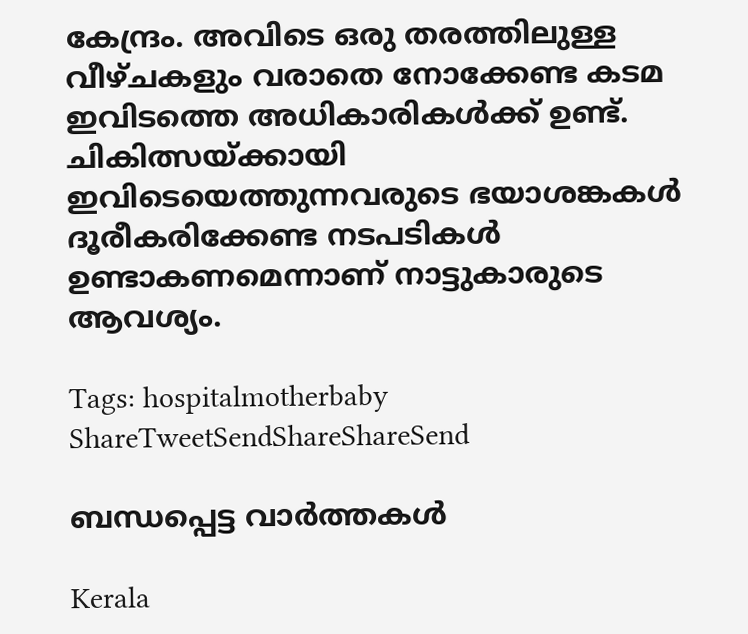കേന്ദ്രം. അവിടെ ഒരു തരത്തിലുള്ള വീഴ്ചകളും വരാതെ നോക്കേണ്ട കടമ ഇവിടത്തെ അധികാരികള്‍ക്ക് ഉണ്ട്.  ചികിത്സയ്‌ക്കായി ഇവിടെയെത്തുന്നവരുടെ ഭയാശങ്കകള്‍ ദൂരീകരിക്കേണ്ട നടപടികള്‍ ഉണ്ടാകണമെന്നാണ് നാട്ടുകാരുടെ ആവശ്യം.

Tags: hospitalmotherbaby
ShareTweetSendShareShareSend

ബന്ധപ്പെട്ട വാര്‍ത്തകള്‍

Kerala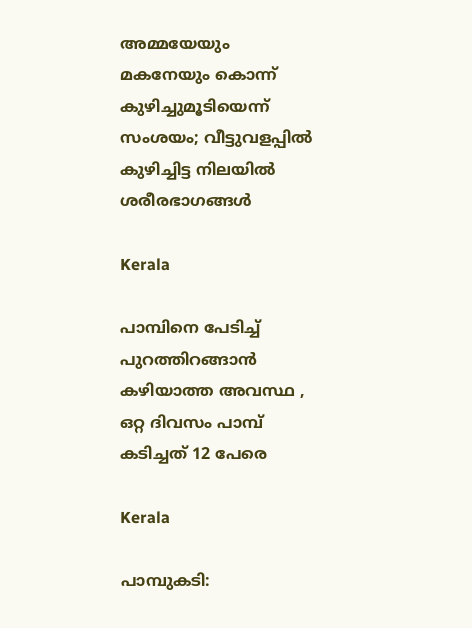അമ്മയേയും മകനേയും കൊന്ന് കുഴിച്ചുമൂടിയെന്ന് സംശയം; വീട്ടുവളപ്പിൽ കുഴിച്ചിട്ട നിലയില്‍ ശരീരഭാഗങ്ങള്‍

Kerala

പാമ്പിനെ പേടിച്ച് പുറത്തിറങ്ങാൻ കഴിയാത്ത അവസ്ഥ , ഒറ്റ ദിവസം പാമ്പ് കടിച്ചത് 12 പേരെ

Kerala

പാമ്പുകടി: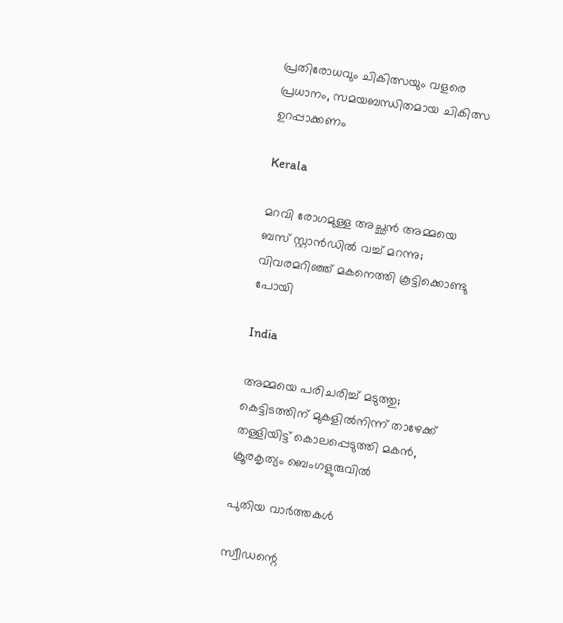പ്രതിരോധവും ചികിത്സയും വളരെ പ്രധാനം, സമയബന്ധിതമായ ചികിത്സ ഉറപ്പാക്കണം

Kerala

മറവി രോഗമുള്ള അച്ഛൻ അമ്മയെ ബസ് സ്റ്റാൻഡിൽ വച്ച് മറന്നു; വിവരമറിഞ്ഞ് മകനെത്തി കൂട്ടിക്കൊണ്ടു പോയി

India

അമ്മയെ പരിചരിച്ച് മടുത്തു; കെട്ടിടത്തിന് മുകളിൽനിന്ന് താഴേക്ക് തള്ളിയിട്ട് കൊലപ്പെടുത്തി മകൻ, ക്രൂരകൃത്യം ബെംഗളുരുവിൽ

പുതിയ വാര്‍ത്തകള്‍

സ്വീഡന്റെ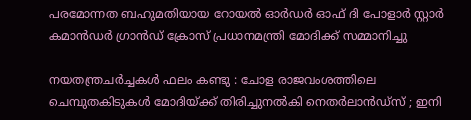പരമോന്നത ബഹുമതിയായ റോയൽ ഓർഡർ ഓഫ് ദി പോളാർ സ്റ്റാർ കമാൻഡർ ഗ്രാൻഡ് ക്രോസ് പ്രധാനമന്ത്രി മോദിക്ക് സമ്മാനിച്ചു

നയതന്ത്രചർച്ചകൾ ഫലം കണ്ടു : ചോള രാജവംശത്തിലെ ചെമ്പുതകിടുകൾ മോദിയ്‌ക്ക് തിരിച്ചുനൽകി നെതർലാൻഡ്‌സ് ; ഇനി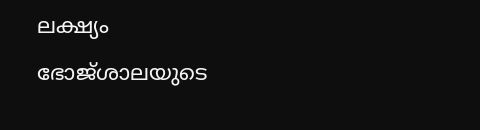ലക്ഷ്യം ഭോജ്ശാലയുടെ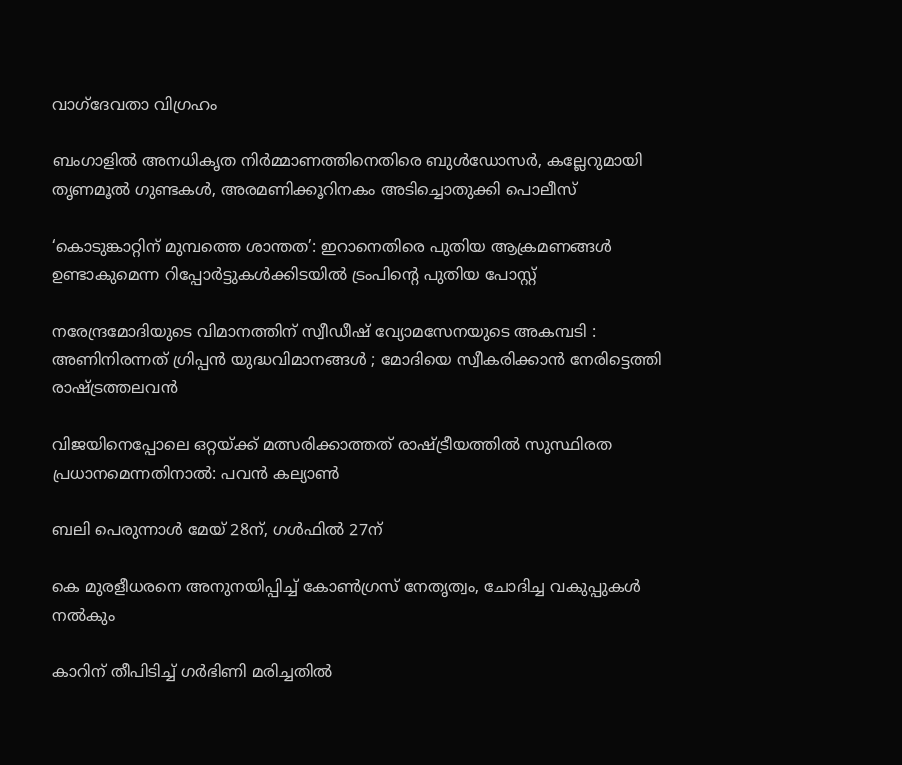വാഗ്ദേവതാ വിഗ്രഹം

ബംഗാളില്‍ അനധികൃത നിര്‍മ്മാണത്തിനെതിരെ ബുള്‍ഡോസര്‍, കല്ലേറുമായി തൃണമൂല്‍ ഗുണ്ടകള്‍, അരമണിക്കൂറിനകം അടിച്ചൊതുക്കി പൊലീസ്

‘കൊടുങ്കാറ്റിന് മുമ്പത്തെ ശാന്തത’: ഇറാനെതിരെ പുതിയ ആക്രമണങ്ങൾ ഉണ്ടാകുമെന്ന റിപ്പോർട്ടുകൾക്കിടയിൽ ട്രംപിന്റെ പുതിയ പോസ്റ്റ്

നരേന്ദ്രമോദിയുടെ വിമാനത്തിന് സ്വീഡീഷ് വ്യോമസേനയുടെ അകമ്പടി : അണിനിരന്നത് ഗ്രിപ്പൻ യുദ്ധവിമാനങ്ങൾ ; മോദിയെ സ്വീകരിക്കാൻ നേരിട്ടെത്തി രാഷ്‌ട്രത്തലവൻ

വിജയിനെപ്പോലെ ഒറ്റയ്‌ക്ക് മത്സരിക്കാത്തത് രാഷ്‌ട്രീയത്തില്‍ സുസ്ഥിരത പ്രധാനമെന്നതിനാല്‍: പവന്‍ കല്യാണ്‍

ബലി പെരുന്നാള്‍ മേയ് 28ന്, ഗള്‍ഫില്‍ 27ന്

കെ മുരളീധരനെ അനുനയിപ്പിച്ച് കോണ്‍ഗ്രസ് നേതൃത്വം, ചോദിച്ച വകുപ്പുകള്‍ നല്‍കും

കാറിന് തീപിടിച്ച് ഗര്‍ഭിണി മരിച്ചതില്‍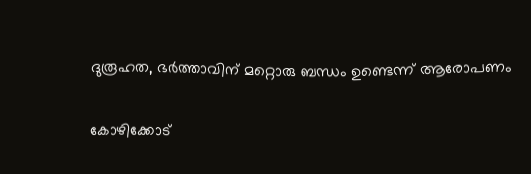ദുരൂഹത, ഭര്‍ത്താവിന് മറ്റൊരു ബന്ധം ഉണ്ടെന്ന് ആരോപണം

കോഴിക്കോട്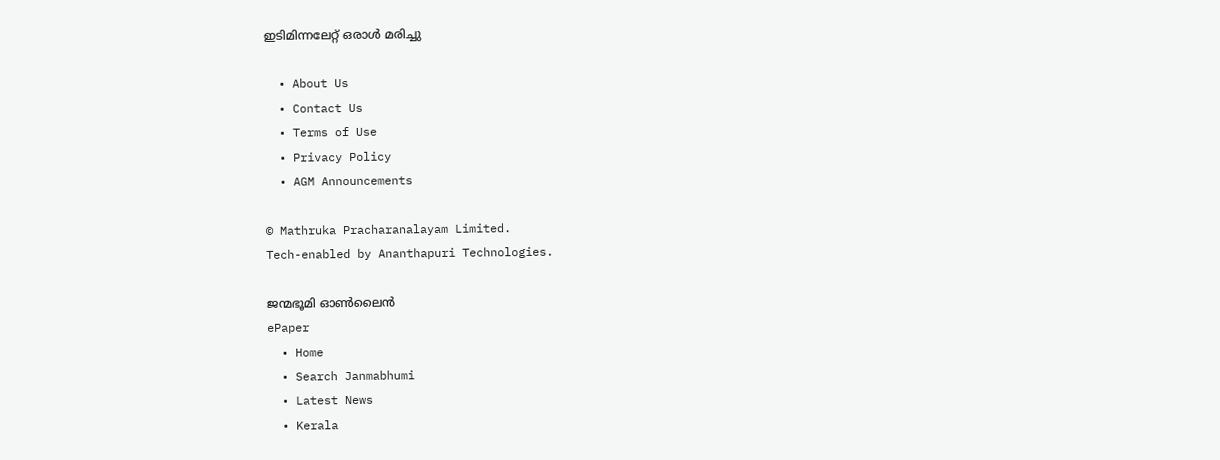ഇടിമിന്നലേറ്റ് ഒരാള്‍ മരിച്ചു

  • About Us
  • Contact Us
  • Terms of Use
  • Privacy Policy
  • AGM Announcements

© Mathruka Pracharanalayam Limited.
Tech-enabled by Ananthapuri Technologies.

ജന്മഭൂമി ഓണ്‍ലൈന്‍
ePaper
  • Home
  • Search Janmabhumi
  • Latest News
  • Kerala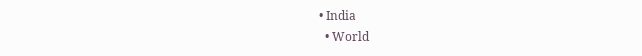• India
  • World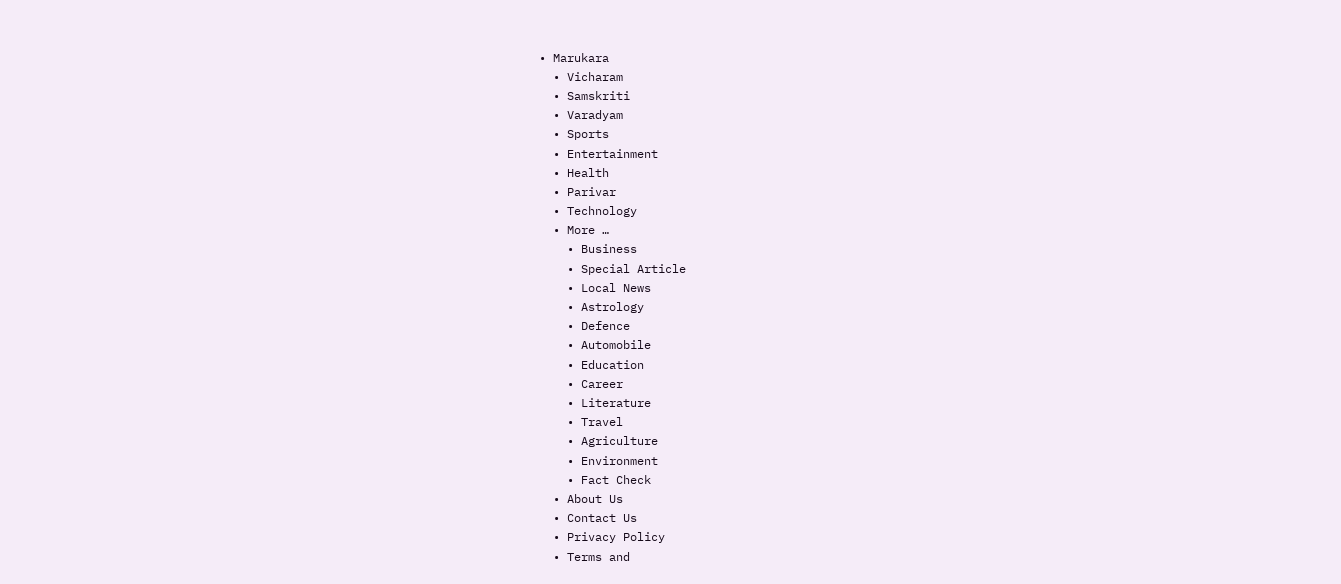• Marukara
  • Vicharam
  • Samskriti
  • Varadyam
  • Sports
  • Entertainment
  • Health
  • Parivar
  • Technology
  • More …
    • Business
    • Special Article
    • Local News
    • Astrology
    • Defence
    • Automobile
    • Education
    • Career
    • Literature
    • Travel
    • Agriculture
    • Environment
    • Fact Check
  • About Us
  • Contact Us
  • Privacy Policy
  • Terms and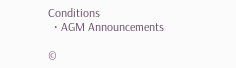Conditions
  • AGM Announcements

©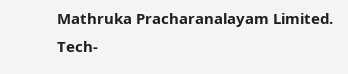Mathruka Pracharanalayam Limited.
Tech-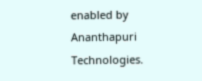enabled by Ananthapuri Technologies.